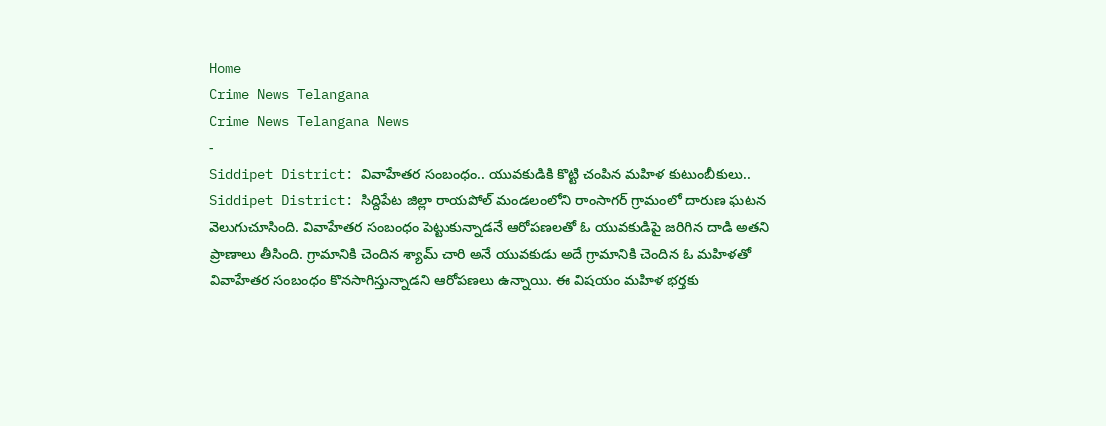Home
Crime News Telangana
Crime News Telangana News
-
Siddipet District: వివాహేతర సంబంధం.. యువకుడికి కొట్టి చంపిన మహిళ కుటుంబీకులు..
Siddipet District: సిద్దిపేట జిల్లా రాయపోల్ మండలంలోని రాంసాగర్ గ్రామంలో దారుణ ఘటన వెలుగుచూసింది. వివాహేతర సంబంధం పెట్టుకున్నాడనే ఆరోపణలతో ఓ యువకుడిపై జరిగిన దాడి అతని ప్రాణాలు తీసింది. గ్రామానికి చెందిన శ్యామ్ చారి అనే యువకుడు అదే గ్రామానికి చెందిన ఓ మహిళతో వివాహేతర సంబంధం కొనసాగిస్తున్నాడని ఆరోపణలు ఉన్నాయి. ఈ విషయం మహిళ భర్తకు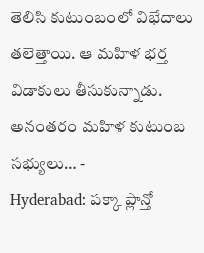తెలిసి కుటుంబంలో విభేదాలు తలెత్తాయి. ఆ మహిళ భర్త విడాకులు తీసుకున్నాడు. అనంతరం మహిళ కుటుంబ సభ్యులు… -
Hyderabad: పక్కా ప్లాన్తో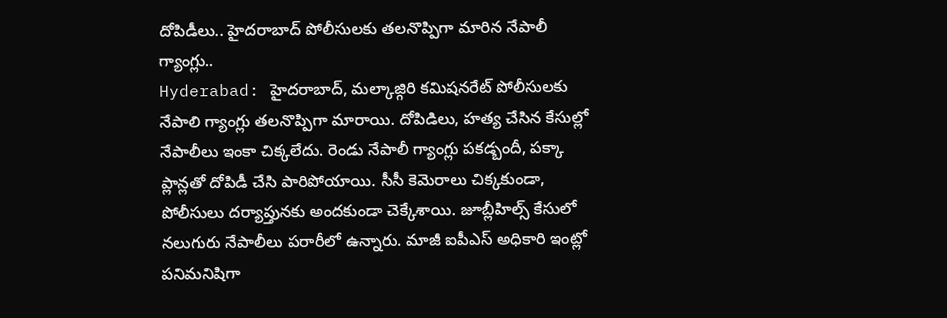దోపిడీలు.. హైదరాబాద్ పోలీసులకు తలనొప్పిగా మారిన నేపాలీ గ్యాంగ్లు..
Hyderabad: హైదరాబాద్, మల్కాజ్గిరి కమిషనరేట్ పోలీసులకు నేపాలి గ్యాంగ్లు తలనొప్పిగా మారాయి. దోపిడిలు, హత్య చేసిన కేసుల్లో నేపాలీలు ఇంకా చిక్కలేదు. రెండు నేపాలీ గ్యాంగ్లు పకడ్బందీ, పక్కా ప్లాన్లతో దోపిడీ చేసి పారిపోయాయి. సీసీ కెమెరాలు చిక్కకుండా, పోలీసులు దర్యాప్తునకు అందకుండా చెక్కేశాయి. జూబ్లీహిల్స్ కేసులో నలుగురు నేపాలీలు పరారీలో ఉన్నారు. మాజీ ఐపీఎస్ అధికారి ఇంట్లో పనిమనిషిగా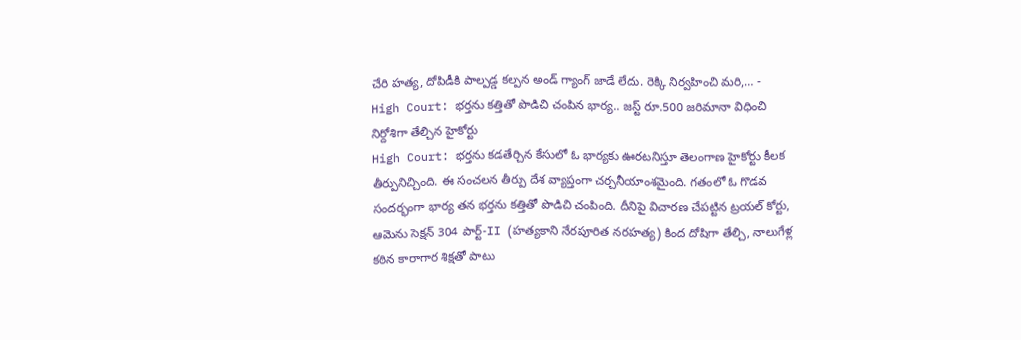చేరి హత్య, దోపిడీకి పాల్పడ్డ కల్పన అండ్ గ్యాంగ్ జాడే లేదు. రెక్కి నిర్వహించి మరి,… -
High Court: భర్తను కత్తితో పొడిచి చంపిన భార్య.. జస్ట్ రూ.500 జరిమానా విధించి నిర్దోశిగా తేల్చిన హైకోర్టు
High Court: భర్తను కడతేర్చిన కేసులో ఓ భార్యకు ఊరటనిస్తూ తెలంగాణ హైకోర్టు కీలక తీర్పునిచ్చింది. ఈ సంచలన తీర్పు దేశ వ్యాప్తంగా చర్చనీయాంశమైంది. గతంలో ఓ గొడవ సందర్భంగా భార్య తన భర్తను కత్తితో పొడిచి చంపింది. దీనిపై విచారణ చేపట్టిన ట్రయల్ కోర్టు, ఆమెను సెక్షన్ 304 పార్ట్-II (హత్యకాని నేరపూరిత నరహత్య) కింద దోషిగా తేల్చి, నాలుగేళ్ల కఠిన కారాగార శిక్షతో పాటు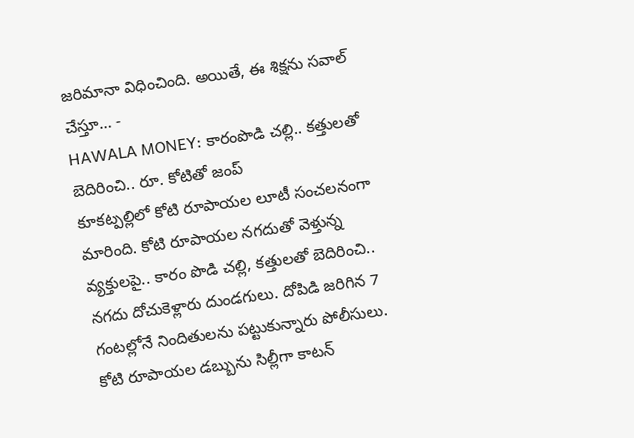జరిమానా విధించింది. అయితే, ఈ శిక్షను సవాల్ చేస్తూ… -
HAWALA MONEY: కారంపొడి చల్లి.. కత్తులతో బెదిరించి.. రూ. కోటితో జంప్
కూకట్పల్లిలో కోటి రూపాయల లూటీ సంచలనంగా మారింది. కోటి రూపాయల నగదుతో వెళ్తున్న వ్యక్తులపై.. కారం పొడి చల్లి, కత్తులతో బెదిరించి.. నగదు దోచుకెళ్లారు దుండగులు. దోపిడి జరిగిన 7 గంటల్లోనే నిందితులను పట్టుకున్నారు పోలీసులు. కోటి రూపాయల డబ్బును సిల్లీగా కాటన్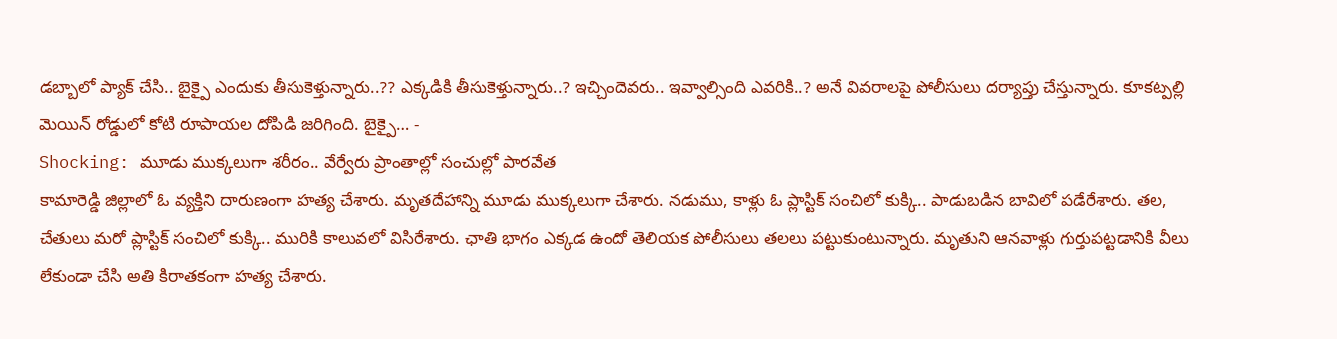డబ్బాలో ప్యాక్ చేసి.. బైక్పై ఎందుకు తీసుకెళ్తున్నారు..?? ఎక్కడికి తీసుకెళ్తున్నారు..? ఇచ్చిందెవరు.. ఇవ్వాల్సింది ఎవరికి..? అనే వివరాలపై పోలీసులు దర్యాప్తు చేస్తున్నారు. కూకట్పల్లి మెయిన్ రోడ్డులో కోటి రూపాయల దోపిడి జరిగింది. బైక్పై… -
Shocking: మూడు ముక్కలుగా శరీరం.. వేర్వేరు ప్రాంతాల్లో సంచుల్లో పారవేత
కామారెడ్డి జిల్లాలో ఓ వ్యక్తిని దారుణంగా హత్య చేశారు. మృతదేహాన్ని మూడు ముక్కలుగా చేశారు. నడుము, కాళ్లు ఓ ప్లాస్టిక్ సంచిలో కుక్కి.. పాడుబడిన బావిలో పడేరేశారు. తల, చేతులు మరో ప్లాస్టిక్ సంచిలో కుక్కి.. మురికి కాలువలో విసిరేశారు. ఛాతి భాగం ఎక్కడ ఉందో తెలియక పోలీసులు తలలు పట్టుకుంటున్నారు. మృతుని ఆనవాళ్లు గుర్తుపట్టడానికి వీలు లేకుండా చేసి అతి కిరాతకంగా హత్య చేశారు.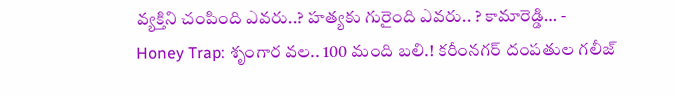వ్యక్తిని చంపింది ఎవరు..? హత్యకు గురైంది ఎవరు.. ? కామారెడ్డి… -
Honey Trap: శృంగార వల.. 100 మంది బలి.! కరీంనగర్ దంపతుల గలీజ్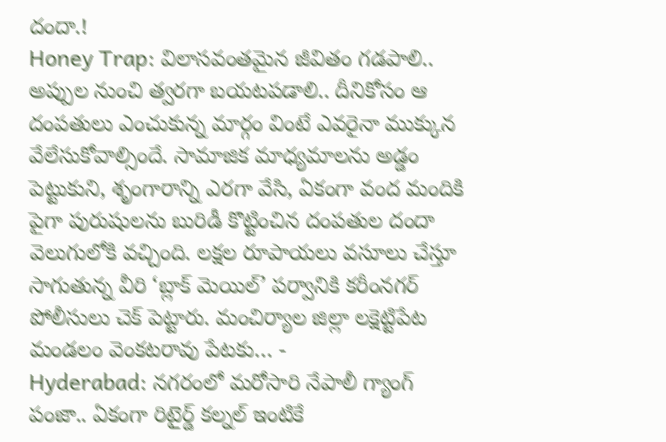దందా.!
Honey Trap: విలాసవంతమైన జీవితం గడపాలి.. అప్పుల నుంచి త్వరగా బయటపడాలి.. దీనికోసం ఆ దంపతులు ఎంచుకున్న మార్గం వింటే ఎవరైనా ముక్కున వేలేసుకోవాల్సిందే. సామాజిక మాధ్యమాలను అడ్డం పెట్టుకుని, శృంగారాన్ని ఎరగా వేసి, ఏకంగా వంద మందికి పైగా పురుషులను బురిడీ కొట్టించిన దంపతుల దందా వెలుగులోకి వచ్చింది. లక్షల రూపాయలు వసూలు చేస్తూ సాగుతున్న వీరి ‘బ్లాక్ మెయిల్’ పర్వానికి కరీంనగర్ పోలీసులు చెక్ పెట్టారు. మంచిర్యాల జిల్లా లక్షెట్టిపేట మండలం వెంకటరావు పేటకు… -
Hyderabad: నగరంలో మరోసారి నేపాలీ గ్యాంగ్ పంజా.. ఏకంగా రిటైర్డ్ కల్నల్ ఇంటికే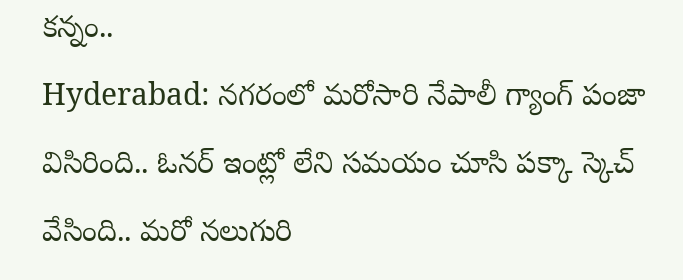కన్నం..
Hyderabad: నగరంలో మరోసారి నేపాలీ గ్యాంగ్ పంజా విసిరింది.. ఓనర్ ఇంట్లో లేని సమయం చూసి పక్కా స్కెచ్ వేసింది.. మరో నలుగురి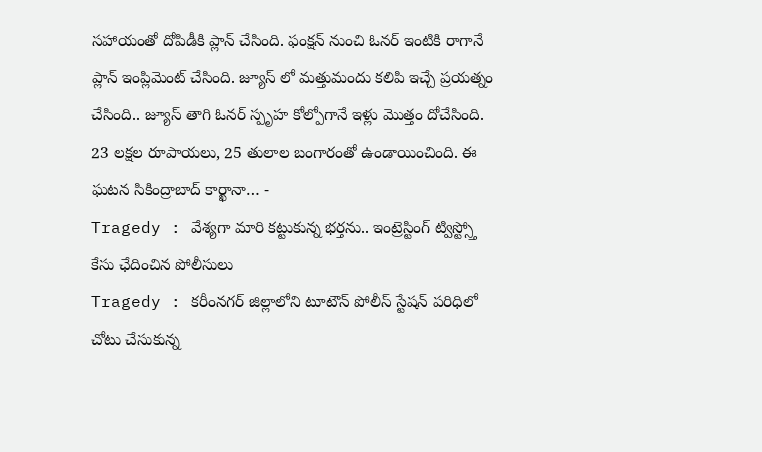సహాయంతో దోపిడీకి ప్లాన్ చేసింది. ఫంక్షన్ నుంచి ఓనర్ ఇంటికి రాగానే ప్లాన్ ఇంప్లిమెంట్ చేసింది. జ్యూస్ లో మత్తుమందు కలిపి ఇచ్చే ప్రయత్నం చేసింది.. జ్యూస్ తాగి ఓనర్ స్పృహ కోల్పోగానే ఇళ్లు మొత్తం దోచేసింది. 23 లక్షల రూపాయలు, 25 తులాల బంగారంతో ఉండాయించింది. ఈ ఘటన సికింద్రాబాద్ కార్ఖానా… -
Tragedy : వేశ్యగా మారి కట్టుకున్న భర్తను.. ఇంట్రెస్టింగ్ ట్విస్ట్స్తో కేసు ఛేదించిన పోలీసులు
Tragedy : కరీంనగర్ జిల్లాలోని టూటౌన్ పోలీస్ స్టేషన్ పరిధిలో చోటు చేసుకున్న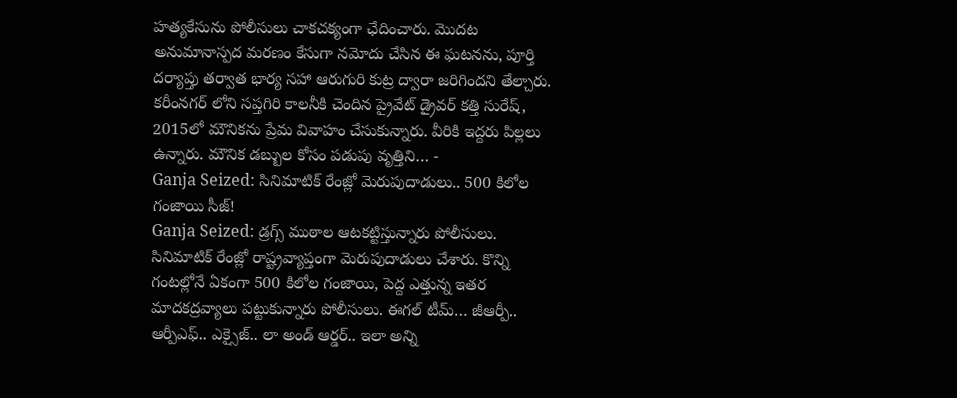హత్యకేసును పోలీసులు చాకచక్యంగా ఛేదించారు. మొదట అనుమానాస్పద మరణం కేసుగా నమోదు చేసిన ఈ ఘటనను, పూర్తి దర్యాప్తు తర్వాత భార్య సహా ఆరుగురి కుట్ర ద్వారా జరిగిందని తేల్చారు. కరీంనగర్ లోని సప్తగిరి కాలనీకి చెందిన ప్రైవేట్ డ్రైవర్ కత్తి సురేష్, 2015లో మౌనికను ప్రేమ వివాహం చేసుకున్నారు. వీరికి ఇద్దరు పిల్లలు ఉన్నారు. మౌనిక డబ్బుల కోసం పడుపు వృత్తిని… -
Ganja Seized: సినిమాటిక్ రేంజ్లో మెరుపుదాడులు.. 500 కిలోల గంజాయి సీజ్!
Ganja Seized: డ్రగ్స్ ముఠాల ఆటకట్టిస్తున్నారు పోలీసులు. సినిమాటిక్ రేంజ్లో రాష్ట్రవ్యాప్తంగా మెరుపుదాడులు చేశారు. కొన్ని గంటల్లోనే ఏకంగా 500 కిలోల గంజాయి, పెద్ద ఎత్తున్న ఇతర మాదకద్రవ్యాలు పట్టుకున్నారు పోలీసులు. ఈగల్ టీమ్… జీఆర్పీ.. ఆర్పీఎఫ్.. ఎక్సైజ్.. లా అండ్ ఆర్డర్.. ఇలా అన్ని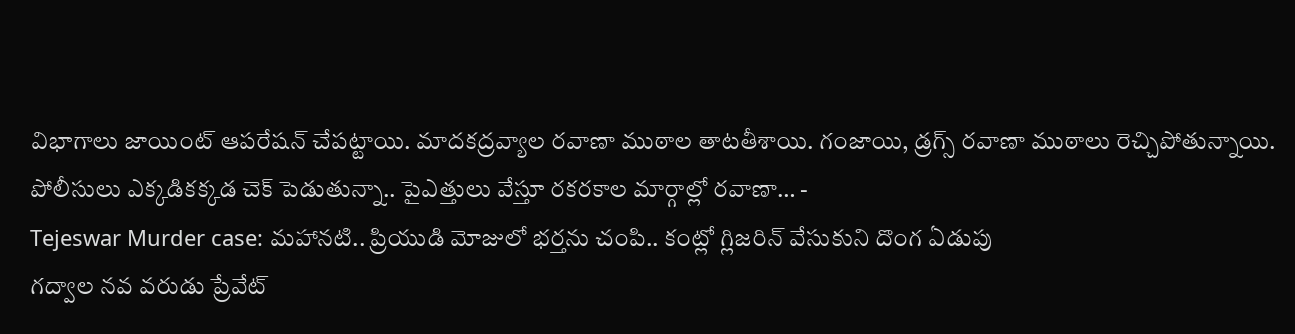విభాగాలు జాయింట్ ఆపరేషన్ చేపట్టాయి. మాదకద్రవ్యాల రవాణా ముఠాల తాటతీశాయి. గంజాయి, డ్రగ్స్ రవాణా ముఠాలు రెచ్చిపోతున్నాయి. పోలీసులు ఎక్కడికక్కడ చెక్ పెడుతున్నా.. పైఎత్తులు వేస్తూ రకరకాల మార్గాల్లో రవాణా… -
Tejeswar Murder case: మహానటి.. ప్రియుడి మోజులో భర్తను చంపి.. కంట్లో గ్లిజరిన్ వేసుకుని దొంగ ఏడుపు
గద్వాల నవ వరుడు ప్రేవేట్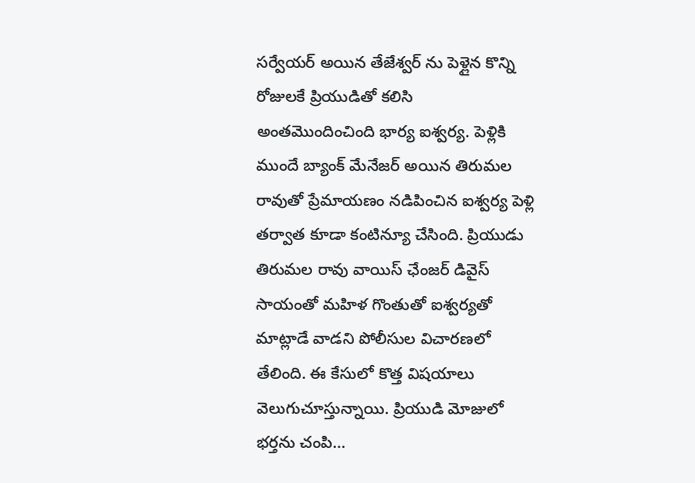సర్వేయర్ అయిన తేజేశ్వర్ ను పెళ్లైన కొన్ని రోజులకే ప్రియుడితో కలిసి అంతమొందించింది భార్య ఐశ్వర్య. పెళ్లికి ముందే బ్యాంక్ మేనేజర్ అయిన తిరుమల రావుతో ప్రేమాయణం నడిపించిన ఐశ్వర్య పెళ్లి తర్వాత కూడా కంటిన్యూ చేసింది. ప్రియుడు తిరుమల రావు వాయిస్ ఛేంజర్ డివైస్ సాయంతో మహిళ గొంతుతో ఐశ్వర్యతో మాట్లాడే వాడని పోలీసుల విచారణలో తేలింది. ఈ కేసులో కొత్త విషయాలు వెలుగుచూస్తున్నాయి. ప్రియుడి మోజులో భర్తను చంపి…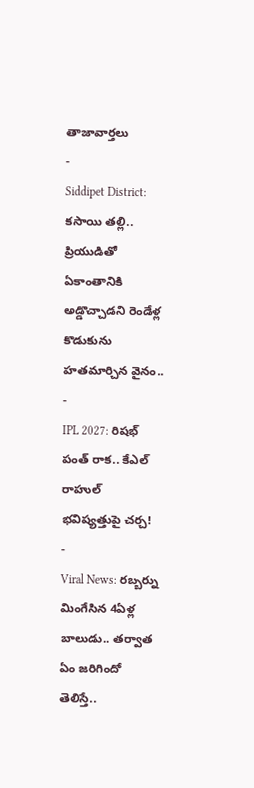తాజావార్తలు
-
Siddipet District: కసాయి తల్లి.. ప్రియుడితో ఏకాంతానికి అడ్డొచ్చాడని రెండేళ్ల కొడుకును హతమార్చిన వైనం..
-
IPL 2027: రిషభ్ పంత్ రాక.. కేఎల్ రాహుల్ భవిష్యత్తుపై చర్చ!
-
Viral News: రబ్బర్ను మింగేసిన 4ఏళ్ల బాలుడు.. తర్వాత ఏం జరిగిందో తెలిస్తే..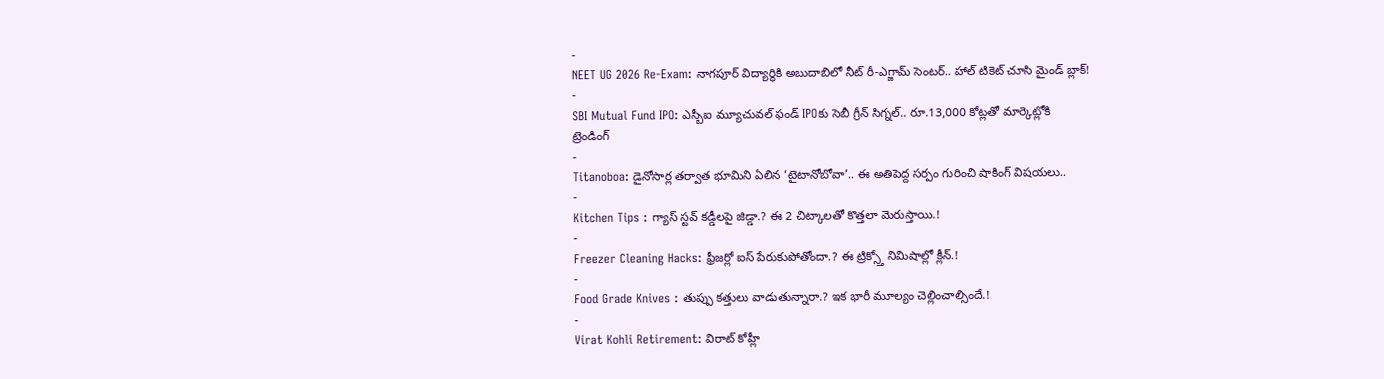-
NEET UG 2026 Re-Exam: నాగపూర్ విద్యార్థికి అబుదాబిలో నీట్ రీ-ఎగ్జామ్ సెంటర్.. హాల్ టికెట్ చూసి మైండ్ బ్లాక్!
-
SBI Mutual Fund IPO: ఎస్బీఐ మ్యూచువల్ ఫండ్ IPOకు సెబీ గ్రీన్ సిగ్నల్.. రూ.13,000 కోట్లతో మార్కెట్లోకి
ట్రెండింగ్
-
Titanoboa: డైనోసార్ల తర్వాత భూమిని ఏలిన ‘టైటానోబోవా’.. ఈ అతిపెద్ద సర్పం గురించి షాకింగ్ విషయలు..
-
Kitchen Tips : గ్యాస్ స్టవ్ కడ్డీలపై జిడ్డా.? ఈ 2 చిట్కాలతో కొత్తలా మెరుస్తాయి.!
-
Freezer Cleaning Hacks: ఫ్రీజర్లో ఐస్ పేరుకుపోతోందా.? ఈ ట్రిక్స్తో నిమిషాల్లో క్లీన్.!
-
Food Grade Knives : తుప్పు కత్తులు వాడుతున్నారా.? ఇక భారీ మూల్యం చెల్లించాల్సిందే.!
-
Virat Kohli Retirement: విరాట్ కోహ్లీ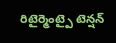రిటైర్మెంట్పై టెన్షన్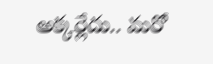అక్కర్లేదు.. మరో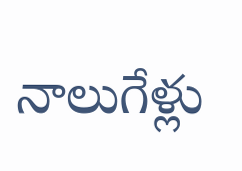నాలుగేళ్లు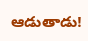ఆడుతాడు!